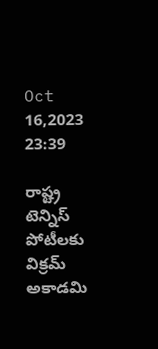Oct 16,2023 23:39

రాష్ట్ర టెన్నిస్‌ పోటీలకు విక్రమ్‌ అకాడమి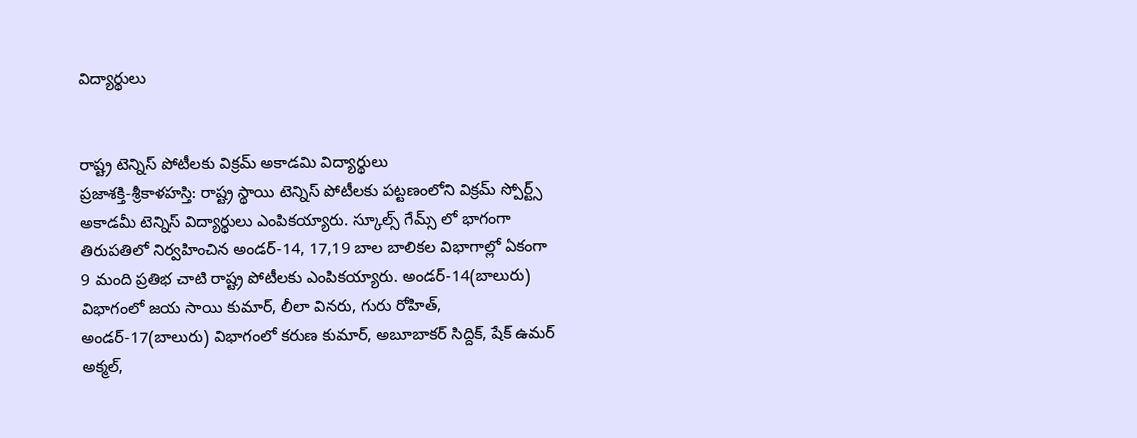విద్యార్థులు


రాష్ట్ర టెన్నిస్‌ పోటీలకు విక్రమ్‌ అకాడమి విద్యార్థులు
ప్రజాశక్తి-శ్రీకాళహస్తి: రాష్ట్ర స్థాయి టెన్నిస్‌ పోటీలకు పట్టణంలోని విక్రమ్‌ స్పోర్ట్స్‌ అకాడమీ టెన్నిస్‌ విద్యార్థులు ఎంపికయ్యారు. స్కూల్స్‌ గేమ్స్‌ లో భాగంగా తిరుపతిలో నిర్వహించిన అండర్‌-14, 17,19 బాల బాలికల విభాగాల్లో ఏకంగా 9 మంది ప్రతిభ చాటి రాష్ట్ర పోటీలకు ఎంపికయ్యారు. అండర్‌-14(బాలురు) విభాగంలో జయ సాయి కుమార్‌, లీలా వినరు, గురు రోహిత్‌, అండర్‌-17(బాలురు) విభాగంలో కరుణ కుమార్‌, అబూబాకర్‌ సిద్దిక్‌, షేక్‌ ఉమర్‌ అక్మల్‌,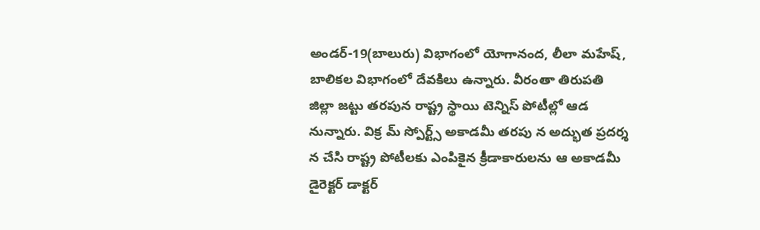అండర్‌-19(బాలురు) విభాగంలో యోగానంద, లీలా మహేష్‌, బాలికల విభాగంలో దేవకిలు ఉన్నారు. వీరంతా తిరుపతి జిల్లా జట్టు తరపున రాష్ట్ర స్థాయి టెన్నిస్‌ పోటీల్లో ఆడ నున్నారు. విక్ర మ్‌ స్పోర్ట్స్‌ అకాడమీ తరపు న అద్భుత ప్రదర్శ న చేసి రాష్ట్ర పోటీలకు ఎంపికైన క్రీడాకారులను ఆ అకాడమీ డైరెక్టర్‌ డాక్టర్‌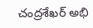చంద్రశేఖర్‌ అభి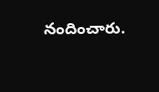నందించారు.